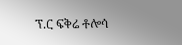ፕ.ር ፍቅሬ ቶሎሳ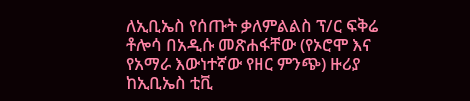ለኢቢኤስ የሰጡት ቃለምልልስ ፕ/ር ፍቅሬ ቶሎሳ በአዲሱ መጽሐፋቸው (የኦሮሞ እና የአማራ እውነተኛው የዘር ምንጭ) ዙሪያ ከኢቢኤስ ቲቪ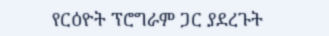የርዕዮት ፕሮግራም ጋር ያደረጉት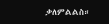ቃለምልልስ።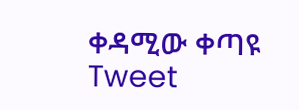ቀዳሚው ቀጣዩ Tweet